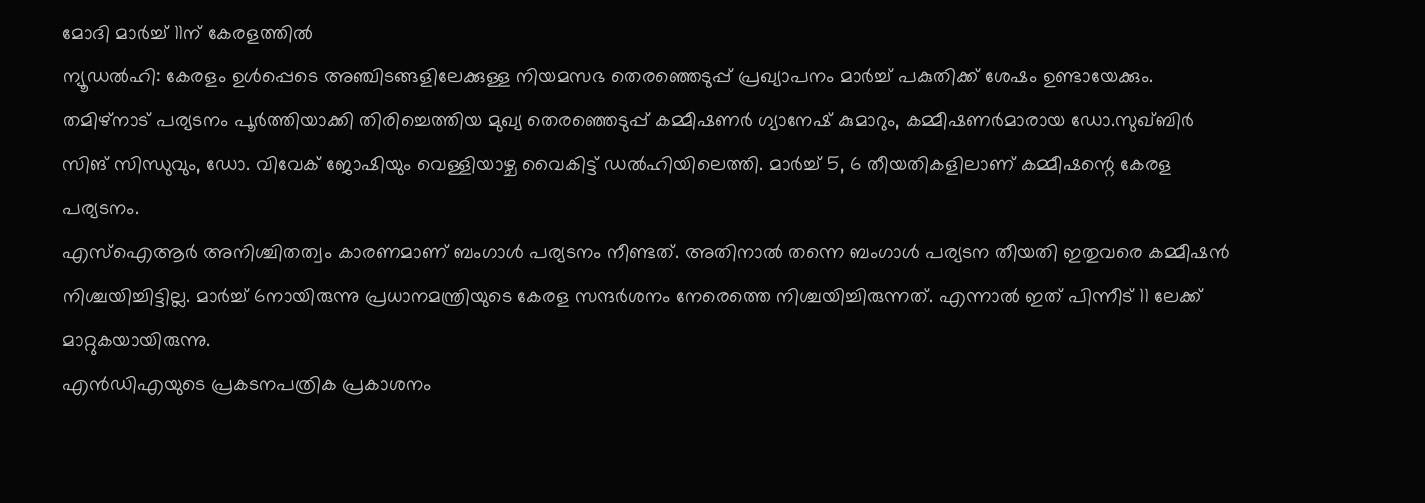മോദി മാർച്ച് 11ന് കേരളത്തിൽ
ന്യൂഡൽഹി: കേരളം ഉൾപ്പെടെ അഞ്ചിടങ്ങളിലേക്കുള്ള നിയമസഭ തെരഞ്ഞെടുപ്പ് പ്രഖ്യാപനം മാർച്ച് പകുതിക്ക് ശേഷം ഉണ്ടായേക്കും. തമിഴ്നാട് പര്യടനം പൂർത്തിയാക്കി തിരിച്ചെത്തിയ മുഖ്യ തെരഞ്ഞെടുപ്പ് കമ്മീഷണർ ഗ്യാനേഷ് കുമാറും, കമ്മീഷണർമാരായ ഡോ.സുഖ്ബിർ സിങ് സിന്ധുവും, ഡോ. വിവേക് ജോഷിയും വെള്ളിയാഴ്ച വൈകിട്ട് ഡൽഹിയിലെത്തി. മാർച്ച് 5, 6 തീയതികളിലാണ് കമ്മീഷന്റെ കേരള പര്യടനം.
എസ്ഐആർ അനിശ്ചിതത്വം കാരണമാണ് ബംഗാൾ പര്യടനം നീണ്ടത്. അതിനാൽ തന്നെ ബംഗാൾ പര്യടന തീയതി ഇതുവരെ കമ്മീഷൻ നിശ്ചയിച്ചിട്ടില്ല. മാർച്ച് 6നായിരുന്നു പ്രധാനമന്ത്രിയുടെ കേരള സന്ദർശനം നേരെത്തെ നിശ്ചയിച്ചിരുന്നത്. എന്നാൽ ഇത് പിന്നീട് 11 ലേക്ക് മാറ്റുകയായിരുന്നു.
എൻഡിഎയുടെ പ്രകടനപത്രിക പ്രകാശനം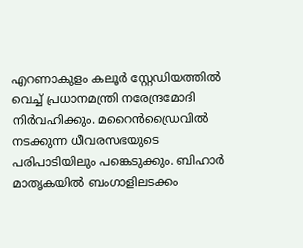എറണാകുളം കലൂർ സ്റ്റേഡിയത്തിൽ വെച്ച് പ്രധാനമന്ത്രി നരേന്ദ്രമോദി നിർവഹിക്കും. മറൈൻഡ്രൈവിൽ നടക്കുന്ന ധീവരസഭയുടെ പരിപാടിയിലും പങ്കെടുക്കും. ബിഹാർ മാതൃകയിൽ ബംഗാളിലടക്കം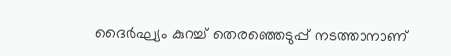ദൈർഘ്യം കുറച്ച് തെരഞ്ഞെടുപ്പ് നടത്താനാണ്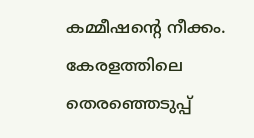കമ്മീഷന്റെ നീക്കം. കേരളത്തിലെ തെരഞ്ഞെടുപ്പ്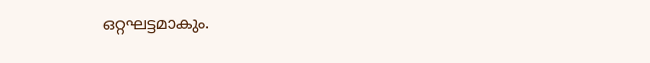ഒറ്റഘട്ടമാകും.